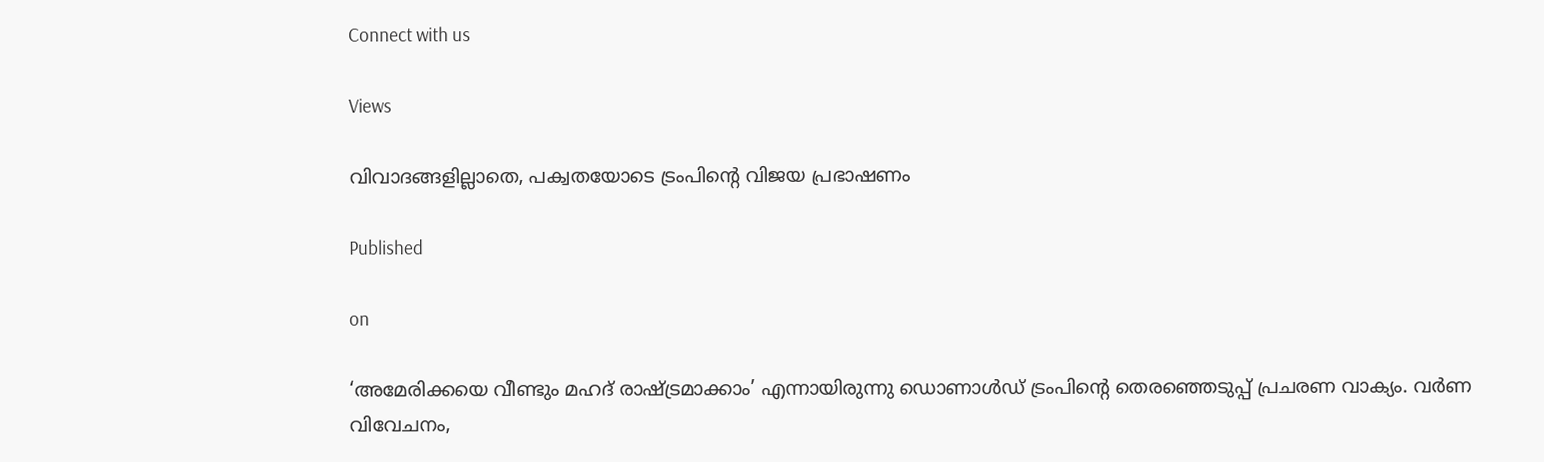Connect with us

Views

വിവാദങ്ങളില്ലാതെ, പക്വതയോടെ ട്രംപിന്റെ വിജയ പ്രഭാഷണം

Published

on

‘അമേരിക്കയെ വീണ്ടും മഹദ് രാഷ്ട്രമാക്കാം’ എന്നായിരുന്നു ഡൊണാള്‍ഡ് ട്രംപിന്റെ തെരഞ്ഞെടുപ്പ് പ്രചരണ വാക്യം. വര്‍ണ വിവേചനം,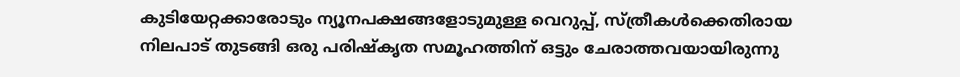കുടിയേറ്റക്കാരോടും ന്യൂനപക്ഷങ്ങളോടുമുള്ള വെറുപ്പ്, സ്ത്രീകള്‍ക്കെതിരായ നിലപാട് തുടങ്ങി ഒരു പരിഷ്‌കൃത സമൂഹത്തിന് ഒട്ടും ചേരാത്തവയായിരുന്നു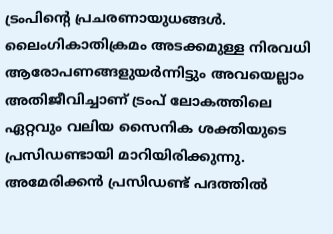ട്രംപിന്റെ പ്രചരണായുധങ്ങള്‍. ലൈംഗികാതിക്രമം അടക്കമുള്ള നിരവധി ആരോപണങ്ങളുയര്‍ന്നിട്ടും അവയെല്ലാം അതിജീവിച്ചാണ് ട്രംപ് ലോകത്തിലെ ഏറ്റവും വലിയ സൈനിക ശക്തിയുടെ പ്രസിഡണ്ടായി മാറിയിരിക്കുന്നു. അമേരിക്കന്‍ പ്രസിഡണ്ട് പദത്തില്‍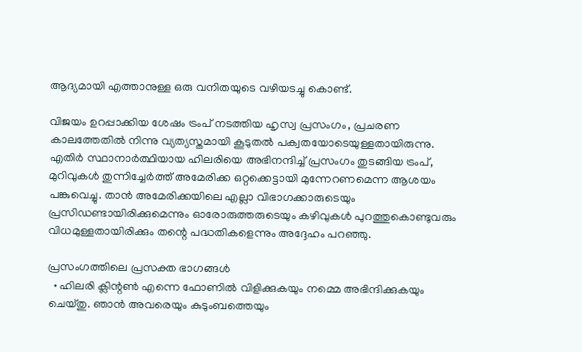ആദ്യമായി എത്താനുള്ള ഒരു വനിതയുടെ വഴിയടച്ചു കൊണ്ട്.

വിജയം ഉറപ്പാക്കിയ ശേഷം ട്രംപ് നടത്തിയ ഹൃസ്വ പ്രസംഗം, പ്രചരണ കാലത്തേതില്‍ നിന്നു വ്യത്യസ്തമായി കൂടുതല്‍ പക്വതയോടെയുള്ളതായിരുന്നു. എതിര്‍ സ്ഥാനാര്‍ത്ഥിയായ ഹിലരിയെ അഭിനന്ദിച്ച് പ്രസംഗം തുടങ്ങിയ ട്രംപ്, മുറിവുകള്‍ തുന്നിച്ചേര്‍ത്ത് അമേരിക്ക ഒറ്റക്കെട്ടായി മുന്നേറണമെന്ന ആശയം പങ്കുവെച്ചു. താന്‍ അമേരിക്കയിലെ എല്ലാ വിഭാഗക്കാരുടെയും പ്രസിഡണ്ടായിരിക്കുമെന്നും ഓരോരുത്തരുടെയും കഴിവുകള്‍ പുറത്തുകൊണ്ടുവരും വിധമുള്ളതായിരിക്കും തന്റെ പദ്ധതികളെന്നും അദ്ദേഹം പറഞ്ഞു.

പ്രസംഗത്തിലെ പ്രസക്ത ഭാഗങ്ങള്‍
  • ഹിലരി ക്ലിന്റണ്‍ എന്നെ ഫോണില്‍ വിളിക്കുകയും നമ്മെ അഭിന്ദിക്കുകയും ചെയ്തു. ഞാന്‍ അവരെയും കുടുംബത്തെയും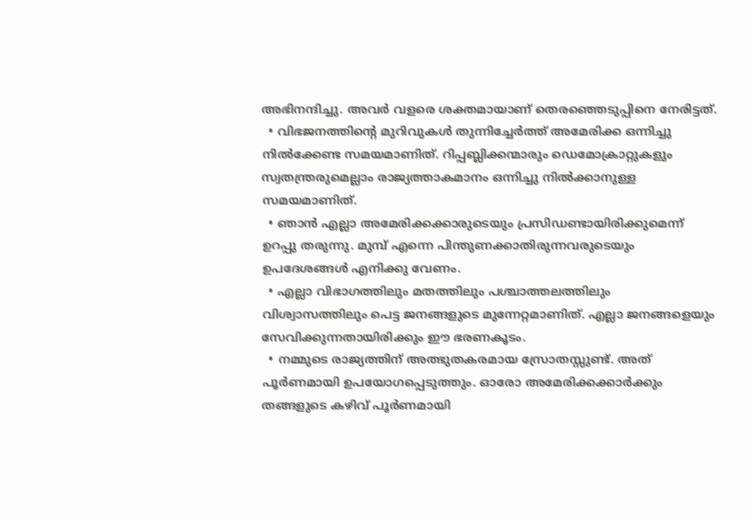അഭിനന്ദിച്ചു. അവര്‍ വളരെ ശക്തമായാണ് തെരഞ്ഞെടുപ്പിനെ നേരിട്ടത്.
  • വിഭജനത്തിന്റെ മുറിവുകള്‍ തുന്നിച്ചേര്‍ത്ത് അമേരിക്ക ഒന്നിച്ചു നില്‍ക്കേണ്ട സമയമാണിത്. റിപ്പബ്ലിക്കന്മാരും ഡെമോക്രാറ്റുകളും സ്വതന്ത്രരുമെല്ലാം രാജ്യത്താകമാനം ഒന്നിച്ചു നില്‍ക്കാനുള്ള സമയമാണിത്.
  • ഞാന്‍ എല്ലാ അമേരിക്കക്കാരുടെയും പ്രസിഡണ്ടായിരിക്കുമെന്ന് ഉറപ്പു തരുന്നു. മുമ്പ് എന്നെ പിന്തുണക്കാതിരുന്നവരുടെയും ഉപദേശങ്ങള്‍ എനിക്കു വേണം.
  • എല്ലാ വിഭാഗത്തിലും മതത്തിലും പശ്ചാത്തലത്തിലും വിശ്വാസത്തിലും പെട്ട ജനങ്ങളുടെ മുന്നേറ്റമാണിത്. എല്ലാ ജനങ്ങളെയും സേവിക്കുന്നതായിരിക്കും ഈ ഭരണകൂടം.
  • നമ്മുടെ രാജ്യത്തിന് അത്ഭുതകരമായ സ്രോതസ്സുണ്ട്. അത് പൂര്‍ണമായി ഉപയോഗപ്പെടുത്തും. ഓരോ അമേരിക്കക്കാര്‍ക്കും തങ്ങളുടെ കഴിവ് പൂര്‍ണമായി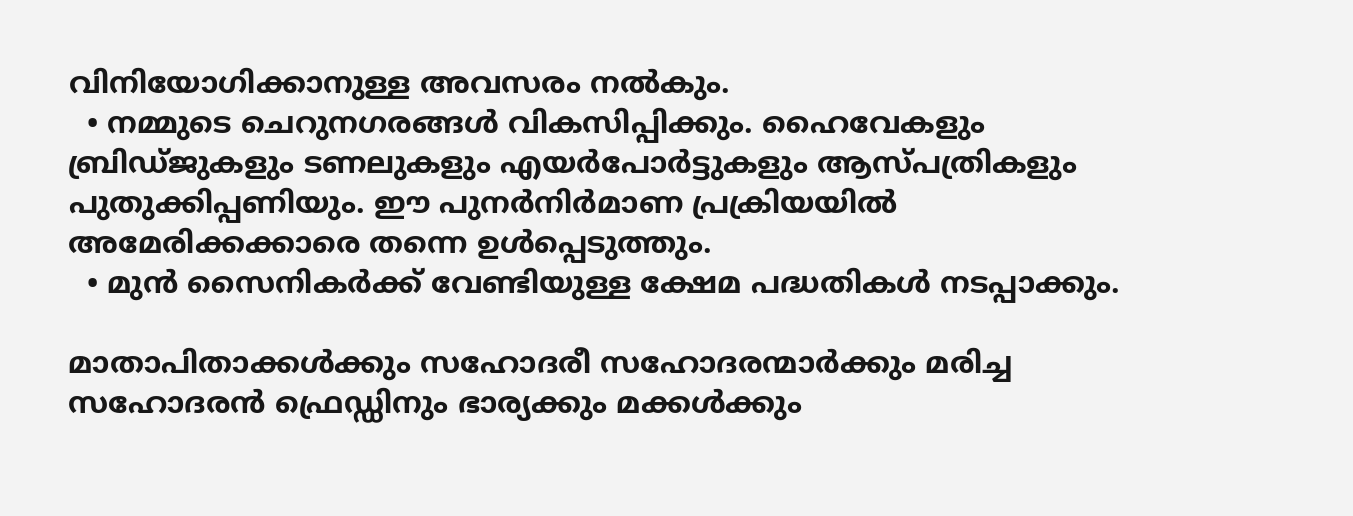വിനിയോഗിക്കാനുള്ള അവസരം നല്‍കും.
  • നമ്മുടെ ചെറുനഗരങ്ങള്‍ വികസിപ്പിക്കും. ഹൈവേകളും ബ്രിഡ്ജുകളും ടണലുകളും എയര്‍പോര്‍ട്ടുകളും ആസ്പത്രികളും പുതുക്കിപ്പണിയും. ഈ പുനര്‍നിര്‍മാണ പ്രക്രിയയില്‍ അമേരിക്കക്കാരെ തന്നെ ഉള്‍പ്പെടുത്തും.
  • മുന്‍ സൈനികര്‍ക്ക് വേണ്ടിയുള്ള ക്ഷേമ പദ്ധതികള്‍ നടപ്പാക്കും.

മാതാപിതാക്കള്‍ക്കും സഹോദരീ സഹോദരന്മാര്‍ക്കും മരിച്ച സഹോദരന്‍ ഫ്രെഡ്ഡിനും ഭാര്യക്കും മക്കള്‍ക്കും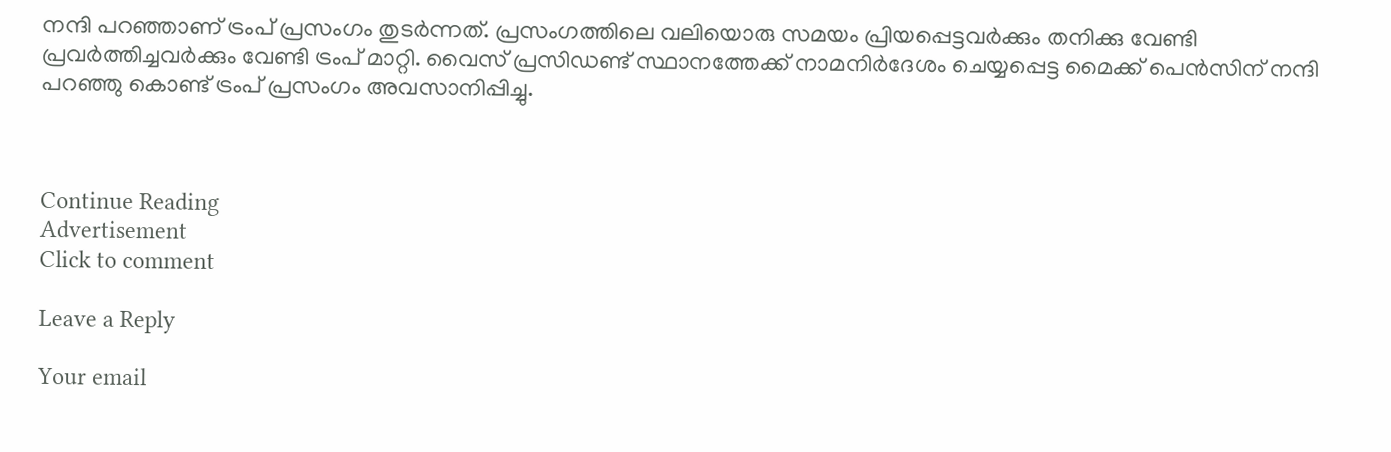നന്ദി പറഞ്ഞാണ് ട്രംപ് പ്രസംഗം തുടര്‍ന്നത്. പ്രസംഗത്തിലെ വലിയൊരു സമയം പ്രിയപ്പെട്ടവര്‍ക്കും തനിക്കു വേണ്ടി പ്രവര്‍ത്തിച്ചവര്‍ക്കും വേണ്ടി ട്രംപ് മാറ്റി. വൈസ് പ്രസിഡണ്ട് സ്ഥാനത്തേക്ക് നാമനിര്‍ദേശം ചെയ്യപ്പെട്ട മൈക്ക് പെന്‍സിന് നന്ദി പറഞ്ഞു കൊണ്ട് ട്രംപ് പ്രസംഗം അവസാനിപ്പിച്ചു.



Continue Reading
Advertisement
Click to comment

Leave a Reply

Your email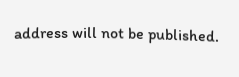address will not be published.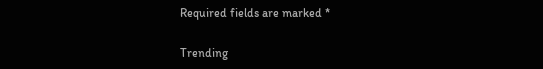Required fields are marked *

Trending